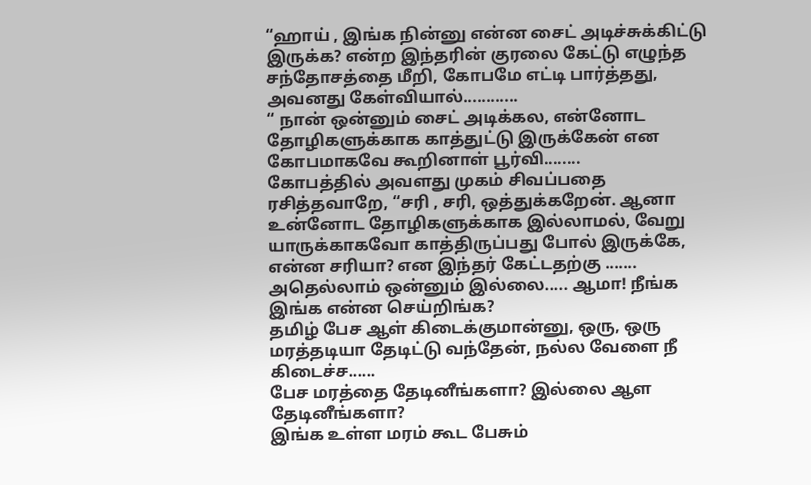“ஹாய் , இங்க நின்னு என்ன சைட் அடிச்சுக்கிட்டு இருக்க? என்ற இந்தரின் குரலை கேட்டு எழுந்த சந்தோசத்தை மீறி, கோபமே எட்டி பார்த்தது, அவனது கேள்வியால்............
“ நான் ஒன்னும் சைட் அடிக்கல, என்னோட தோழிகளுக்காக காத்துட்டு இருக்கேன் என கோபமாகவே கூறினாள் பூர்வி........
கோபத்தில் அவளது முகம் சிவப்பதை ரசித்தவாறே, “சரி , சரி, ஒத்துக்கறேன். ஆனா உன்னோட தோழிகளுக்காக இல்லாமல், வேறு யாருக்காகவோ காத்திருப்பது போல் இருக்கே, என்ன சரியா? என இந்தர் கேட்டதற்கு .......
அதெல்லாம் ஒன்னும் இல்லை..... ஆமா! நீங்க இங்க என்ன செய்றிங்க?
தமிழ் பேச ஆள் கிடைக்குமான்னு, ஒரு, ஒரு மரத்தடியா தேடிட்டு வந்தேன், நல்ல வேளை நீ கிடைச்ச......
பேச மரத்தை தேடினீங்களா? இல்லை ஆள தேடினீங்களா?
இங்க உள்ள மரம் கூட பேசும்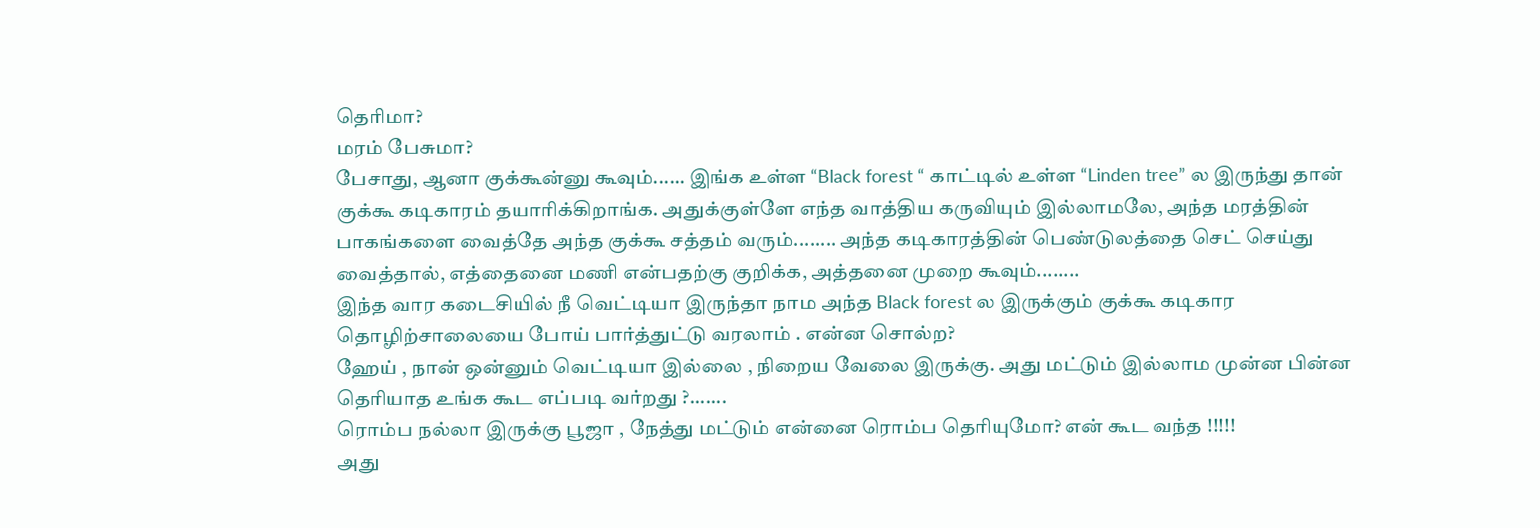தெரிமா?
மரம் பேசுமா?
பேசாது, ஆனா குக்கூன்னு கூவும்...... இங்க உள்ள “Black forest “ காட்டில் உள்ள “Linden tree” ல இருந்து தான் குக்கூ கடிகாரம் தயாரிக்கிறாங்க. அதுக்குள்ளே எந்த வாத்திய கருவியும் இல்லாமலே, அந்த மரத்தின் பாகங்களை வைத்தே அந்த குக்கூ சத்தம் வரும்........ அந்த கடிகாரத்தின் பெண்டுலத்தை செட் செய்து வைத்தால், எத்தைனை மணி என்பதற்கு குறிக்க, அத்தனை முறை கூவும்........
இந்த வார கடைசியில் நீ வெட்டியா இருந்தா நாம அந்த Black forest ல இருக்கும் குக்கூ கடிகார தொழிற்சாலையை போய் பார்த்துட்டு வரலாம் . என்ன சொல்ற?
ஹேய் , நான் ஒன்னும் வெட்டியா இல்லை , நிறைய வேலை இருக்கு. அது மட்டும் இல்லாம முன்ன பின்ன தெரியாத உங்க கூட எப்படி வர்றது ?.......
ரொம்ப நல்லா இருக்கு பூஜா , நேத்து மட்டும் என்னை ரொம்ப தெரியுமோ? என் கூட வந்த !!!!!
அது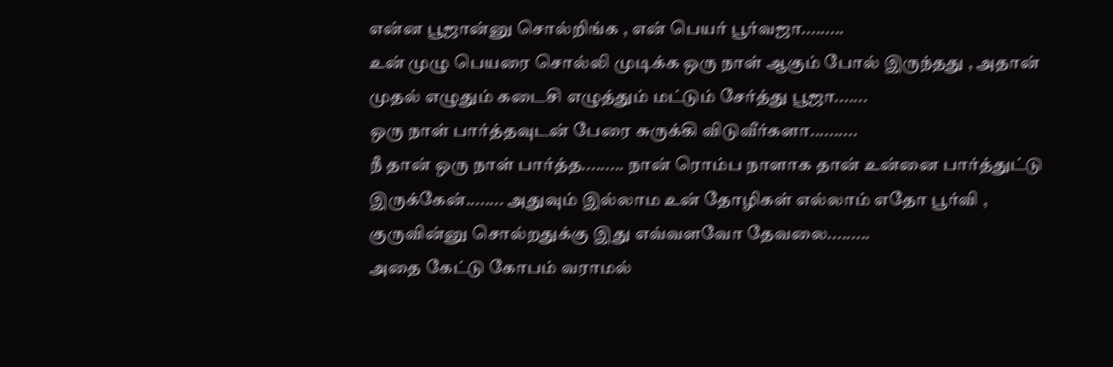என்ன பூஜான்னு சொல்றிங்க , என் பெயர் பூர்வஜா.........
உன் முழு பெயரை சொல்லி முடிக்க ஒரு நாள் ஆகும் போல் இருந்தது , அதான் முதல் எழுதும் கடைசி எழுத்தும் மட்டும் சேர்த்து பூஜா.......
ஒரு நாள் பார்த்தவுடன் பேரை சுருக்கி விடுவீர்களா..........
நீ தான் ஒரு நாள் பார்த்த......... நான் ரொம்ப நாளாக தான் உன்னை பார்த்துட்டு இருக்கேன்........ அதுவும் இல்லாம உன் தோழிகள் எல்லாம் எதோ பூர்வி , குருவின்னு சொல்றதுக்கு இது எவ்வளவோ தேவலை.........
அதை கேட்டு கோபம் வராமல்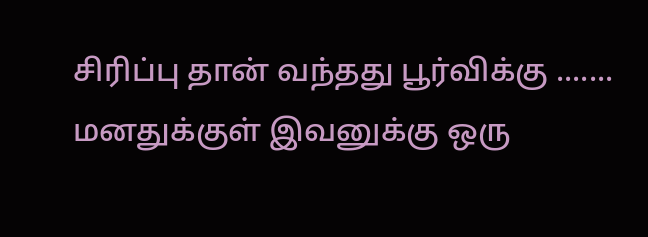சிரிப்பு தான் வந்தது பூர்விக்கு ....... மனதுக்குள் இவனுக்கு ஒரு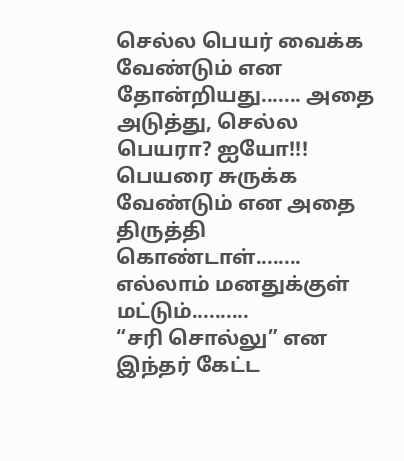செல்ல பெயர் வைக்க வேண்டும் என தோன்றியது....... அதை அடுத்து, செல்ல பெயரா? ஐயோ!!! பெயரை சுருக்க வேண்டும் என அதை திருத்தி கொண்டாள்........ எல்லாம் மனதுக்குள் மட்டும்..........
“சரி சொல்லு” என இந்தர் கேட்ட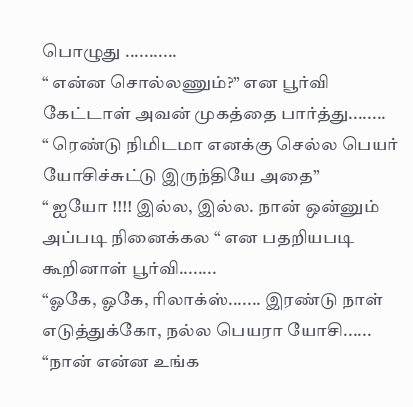பொழுது ...........
“ என்ன சொல்லணும்?” என பூர்வி கேட்டாள் அவன் முகத்தை பார்த்து........
“ ரெண்டு நிமிடமா எனக்கு செல்ல பெயர் யோசிச்சுட்டு இருந்தியே அதை”
“ ஐயோ !!!! இல்ல, இல்ல. நான் ஒன்னும் அப்படி நினைக்கல “ என பதறியபடி கூறினாள் பூர்வி........
“ஓகே, ஓகே, ரிலாக்ஸ்....... இரண்டு நாள் எடுத்துக்கோ, நல்ல பெயரா யோசி......
“நான் என்ன உங்க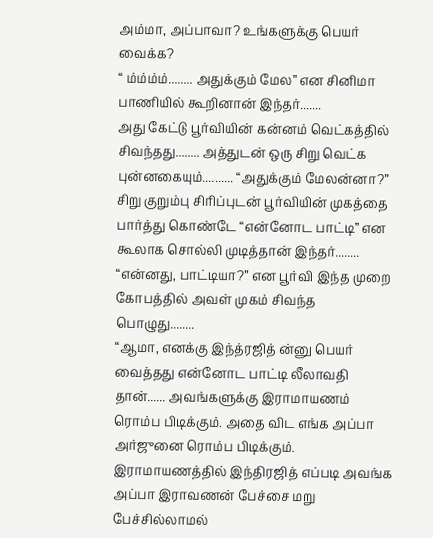அம்மா, அப்பாவா? உங்களுக்கு பெயர் வைக்க?
“ ம்ம்ம்ம்........ அதுக்கும் மேல” என சினிமா பாணியில் கூறினான் இந்தர்.......
அது கேட்டு பூர்வியின் கன்னம் வெட்கத்தில் சிவந்தது........ அத்துடன் ஒரு சிறு வெட்க புன்னகையும்.......... “அதுக்கும் மேலன்னா?”
சிறு குறும்பு சிரிப்புடன் பூர்வியின் முகத்தை பார்த்து கொண்டே “என்னோட பாட்டி” என கூலாக சொல்லி முடித்தான் இந்தர்........
“என்னது, பாட்டியா?” என பூர்வி இந்த முறை கோபத்தில் அவள் முகம் சிவந்த பொழுது........
“ஆமா, எனக்கு இந்த்ரஜித் ன்னு பெயர் வைத்தது என்னோட பாட்டி லீலாவதி தான்...... அவங்களுக்கு இராமாயணம் ரொம்ப பிடிக்கும். அதை விட எங்க அப்பா அர்ஜுனை ரொம்ப பிடிக்கும். இராமாயணத்தில் இந்திரஜித் எப்படி அவங்க அப்பா இராவணன் பேச்சை மறு பேச்சில்லாமல்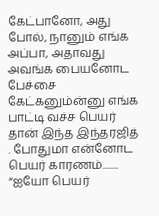கேட்பானோ, அது போல், நானும் எங்க அப்பா, அதாவது அவங்க பையனோட பேச்சை கேட்கனும்ன்னு எங்க பாட்டி வச்ச பெயர் தான் இந்த இந்தரஜித் . போதுமா என்னோட பெயர் காரணம்........
“ஐயோ பெயர்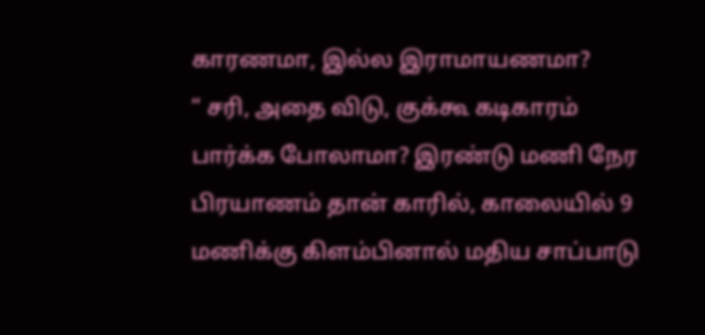காரணமா, இல்ல இராமாயணமா?
“ சரி, அதை விடு, குக்கூ கடிகாரம் பார்க்க போலாமா? இரண்டு மணி நேர பிரயாணம் தான் காரில், காலையில் 9 மணிக்கு கிளம்பினால் மதிய சாப்பாடு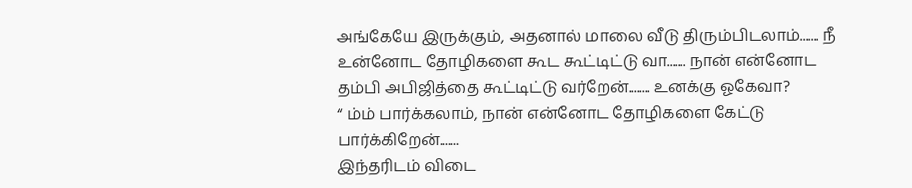அங்கேயே இருக்கும், அதனால் மாலை வீடு திரும்பிடலாம்....... நீ உன்னோட தோழிகளை கூட கூட்டிட்டு வா....... நான் என்னோட தம்பி அபிஜித்தை கூட்டிட்டு வர்றேன்........ உனக்கு ஓகேவா?
“ ம்ம் பார்க்கலாம், நான் என்னோட தோழிகளை கேட்டு பார்க்கிறேன்.......
இந்தரிடம் விடை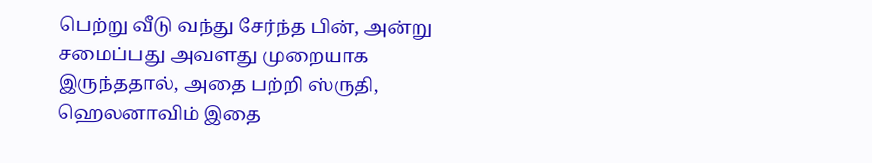பெற்று வீடு வந்து சேர்ந்த பின், அன்று சமைப்பது அவளது முறையாக இருந்ததால், அதை பற்றி ஸ்ருதி, ஹெலனாவிம் இதை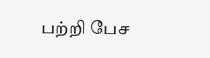பற்றி பேச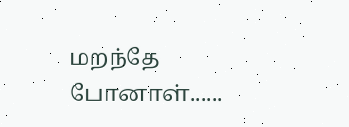மறந்தே போனாள்......